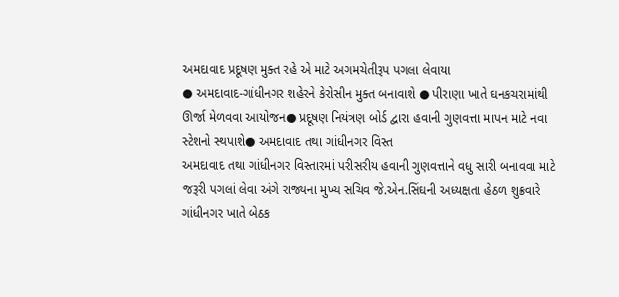અમદાવાદ પ્રદૂષણ મુક્ત રહે એ માટે અગમચેતીરૂપ પગલા લેવાયા
● અમદાવાદ-ગાંધીનગર શહેરને કેરોસીન મુક્ત બનાવાશે ● પીરાણા ખાતે ઘનકચરામાંથી ઊર્જા મેળવવા આયોજન● પ્રદૂષણ નિયંત્રણ બોર્ડ દ્વારા હવાની ગુણવત્તા માપન માટે નવા સ્ટેશનો સ્થપાશે● અમદાવાદ તથા ગાંધીનગર વિસ્ત
અમદાવાદ તથા ગાંધીનગર વિસ્તારમાં પરીસરીય હવાની ગુણવત્તાને વધુ સારી બનાવવા માટે જરૂરી પગલાં લેવા અંગે રાજ્યના મુખ્ય સચિવ જે.એન.સિંઘની અધ્યક્ષતા હેઠળ શુક્રવારે ગાંધીનગર ખાતે બેઠક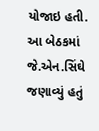યોજાઇ હતી. આ બેઠકમાં જે.એન.સિંઘે જણાવ્યું હતું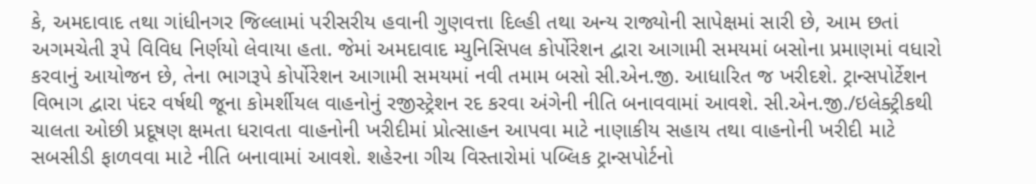કે, અમદાવાદ તથા ગાંધીનગર જિલ્લામાં પરીસરીય હવાની ગુણવત્તા દિલ્હી તથા અન્ય રાજ્યોની સાપેક્ષમાં સારી છે, આમ છતાં અગમચેતી રૂપે વિવિધ નિર્ણયો લેવાયા હતા. જેમાં અમદાવાદ મ્યુનિસિપલ કોર્પોરેશન દ્વારા આગામી સમયમાં બસોના પ્રમાણમાં વધારો કરવાનું આયોજન છે, તેના ભાગરૂપે કોર્પોરેશન આગામી સમયમાં નવી તમામ બસો સી.એન.જી. આધારિત જ ખરીદશે. ટ્રાન્સપોર્ટેશન વિભાગ દ્વારા પંદર વર્ષથી જૂના કોમર્શીયલ વાહનોનું રજીસ્ટ્રેશન રદ કરવા અંગેની નીતિ બનાવવામાં આવશે. સી.એન.જી./ઇલેક્ટ્રીકથી ચાલતા ઓછી પ્રદૂષણ ક્ષમતા ધરાવતા વાહનોની ખરીદીમાં પ્રોત્સાહન આપવા માટે નાણાકીય સહાય તથા વાહનોની ખરીદી માટે સબસીડી ફાળવવા માટે નીતિ બનાવામાં આવશે. શહેરના ગીચ વિસ્તારોમાં પબ્લિક ટ્રાન્સપોર્ટનો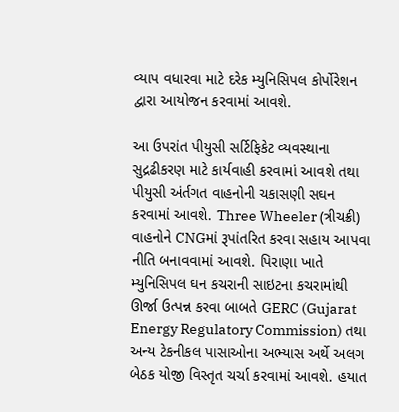વ્યાપ વધારવા માટે દરેક મ્યુનિસિપલ કોર્પોરેશન દ્વારા આયોજન કરવામાં આવશે.

આ ઉપરાંત પીયુસી સર્ટિફિકેટ વ્યવસ્થાના સુદ્રઢીકરણ માટે કાર્યવાહી કરવામાં આવશે તથા પીયુસી અંર્તગત વાહનોની ચકાસણી સઘન કરવામાં આવશે. Three Wheeler (ત્રીચક્રી) વાહનોને CNGમાં રૂપાંતરિત કરવા સહાય આપવા નીતિ બનાવવામાં આવશે. પિરાણા ખાતે મ્યુનિસિપલ ઘન કચરાની સાઇટના કચરામાંથી ઊર્જા ઉત્પન્ન કરવા બાબતે GERC (Gujarat Energy Regulatory Commission) તથા અન્ય ટેકનીકલ પાસાઓના અભ્યાસ અર્થે અલગ બેઠક યોજી વિસ્તૃત ચર્ચા કરવામાં આવશે. હયાત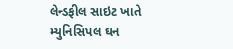લેન્ડફીલ સાઇટ ખાતે મ્યુનિસિપલ ઘન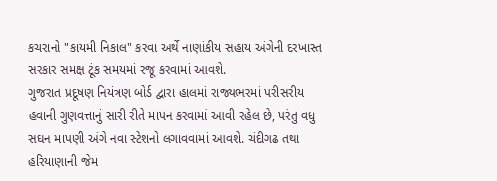કચરાનો "કાયમી નિકાલ" કરવા અર્થે નાણાંકીય સહાય અંગેની દરખાસ્ત સરકાર સમક્ષ ટૂંક સમયમાં રજૂ કરવામાં આવશે.
ગુજરાત પ્રદૂષણ નિયંત્રણ બોર્ડ દ્વારા હાલમાં રાજ્યભરમાં પરીસરીય હવાની ગુણવત્તાનું સારી રીતે માપન કરવામાં આવી રહેલ છે, પરંતુ વધુ સઘન માપણી અંગે નવા સ્ટેશનો લગાવવામાં આવશે. ચંદીગઢ તથા હરિયાણાની જેમ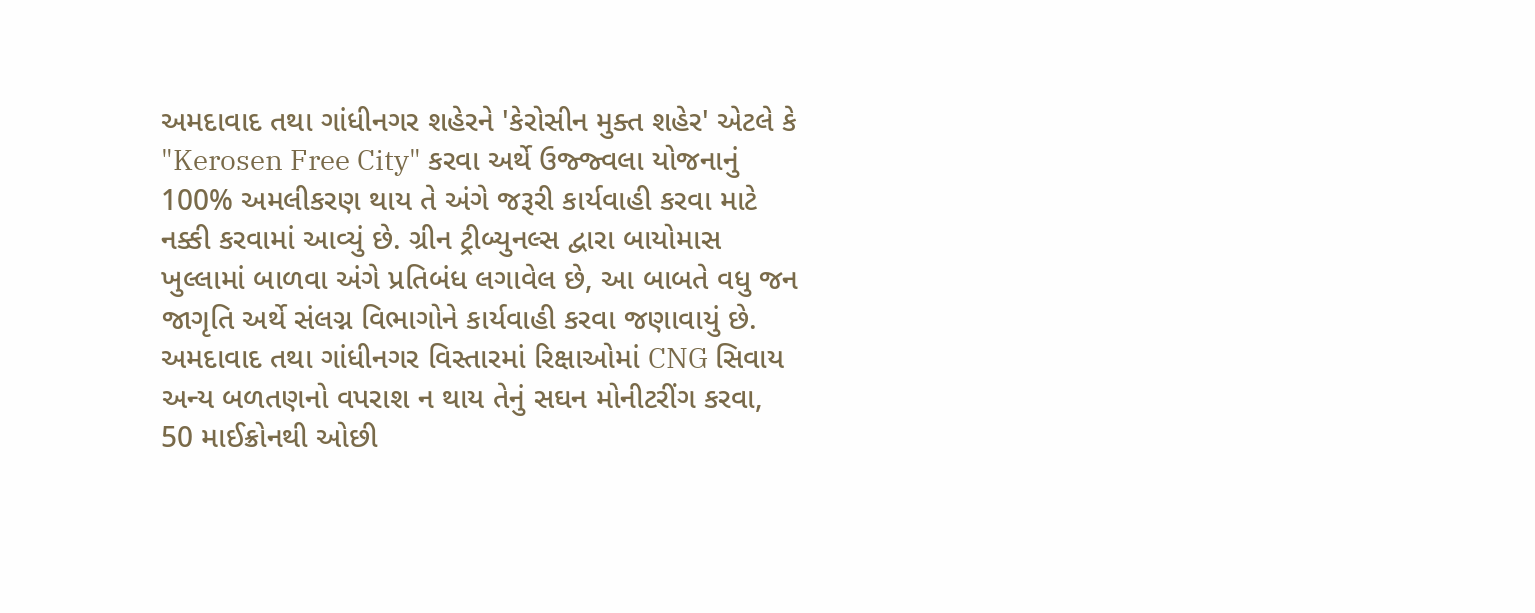અમદાવાદ તથા ગાંધીનગર શહેરને 'કેરોસીન મુક્ત શહેર' એટલે કે "Kerosen Free City" કરવા અર્થે ઉજ્જ્વલા યોજનાનું 100% અમલીકરણ થાય તે અંગે જરૂરી કાર્યવાહી કરવા માટે નક્કી કરવામાં આવ્યું છે. ગ્રીન ટ્રીબ્યુનલ્સ દ્વારા બાયોમાસ ખુલ્લામાં બાળવા અંગે પ્રતિબંધ લગાવેલ છે, આ બાબતે વધુ જન જાગૃતિ અર્થે સંલગ્ન વિભાગોને કાર્યવાહી કરવા જણાવાયું છે. અમદાવાદ તથા ગાંધીનગર વિસ્તારમાં રિક્ષાઓમાં CNG સિવાય અન્ય બળતણનો વપરાશ ન થાય તેનું સઘન મોનીટરીંગ કરવા, 50 માઈક્રોનથી ઓછી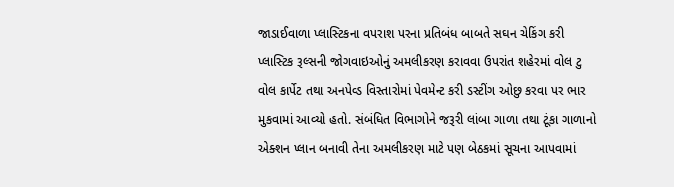જાડાઈવાળા પ્લાસ્ટિકના વપરાશ પરના પ્રતિબંધ બાબતે સઘન ચેકિંગ કરી પ્લાસ્ટિક રૂલ્સની જોગવાઇઓનું અમલીકરણ કરાવવા ઉપરાંત શહેરમાં વોલ ટુ વોલ કાર્પેટ તથા અનપેવ્ડ વિસ્તારોમાં પેવમેન્ટ કરી ડસ્ટીંગ ઓછુ કરવા પર ભાર મુકવામાં આવ્યો હતો. સંબંધિત વિભાગોને જરૂરી લાંબા ગાળા તથા ટૂંકા ગાળાનો એક્શન પ્લાન બનાવી તેના અમલીકરણ માટે પણ બેઠકમાં સૂચના આપવામાં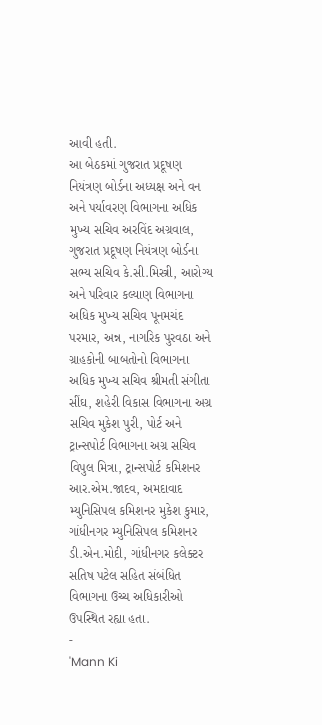આવી હતી.
આ બેઠકમાં ગુજરાત પ્રદૂષણ નિયંત્રણ બોર્ડના અધ્યક્ષ અને વન અને પર્યાવરણ વિભાગના અધિક મુખ્ય સચિવ અરવિંદ અગ્રવાલ, ગુજરાત પ્રદૂષણ નિયંત્રણ બોર્ડના સભ્ય સચિવ કે.સી.મિસ્ત્રી, આરોગ્ય અને પરિવાર કલ્યાણ વિભાગના અધિક મુખ્ય સચિવ પૂનમચંદ પરમાર, અન્ન, નાગરિક પુરવઠા અને ગ્રાહકોની બાબતોનો વિભાગના અધિક મુખ્ય સચિવ શ્રીમતી સંગીતા સીંઘ, શહેરી વિકાસ વિભાગના અગ્ર સચિવ મુકેશ પુરી, પોર્ટ અને ટ્રાન્સપોર્ટ વિભાગના અગ્ર સચિવ વિપુલ મિત્રા, ટ્રાન્સપોર્ટ કમિશનર આર.એમ.જાદવ, અમદાવાદ મ્યુનિસિપલ કમિશનર મુકેશ કુમાર, ગાંધીનગર મ્યુનિસિપલ કમિશનર ડી.એન.મોદી, ગાંધીનગર કલેક્ટર સતિષ પટેલ સહિત સંબંધિત વિભાગના ઉચ્ચ અધિકારીઓ ઉપસ્થિત રહ્યા હતા.
-
'Mann Ki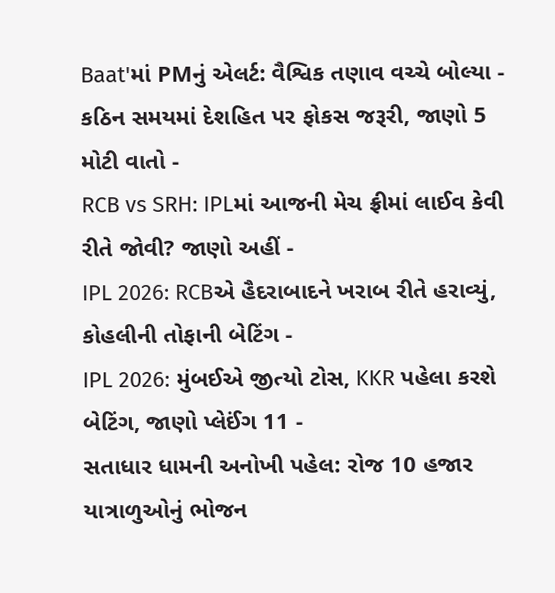Baat'માં PMનું એલર્ટ: વૈશ્વિક તણાવ વચ્ચે બોલ્યા - કઠિન સમયમાં દેશહિત પર ફોકસ જરૂરી, જાણો 5 મોટી વાતો -
RCB vs SRH: IPLમાં આજની મેચ ફ્રીમાં લાઈવ કેવી રીતે જોવી? જાણો અહીં -
IPL 2026: RCBએ હૈદરાબાદને ખરાબ રીતે હરાવ્યું, કોહલીની તોફાની બેટિંગ -
IPL 2026: મુંબઈએ જીત્યો ટોસ, KKR પહેલા કરશે બેટિંગ, જાણો પ્લેઈંગ 11 -
સતાધાર ધામની અનોખી પહેલ: રોજ 10 હજાર યાત્રાળુઓનું ભોજન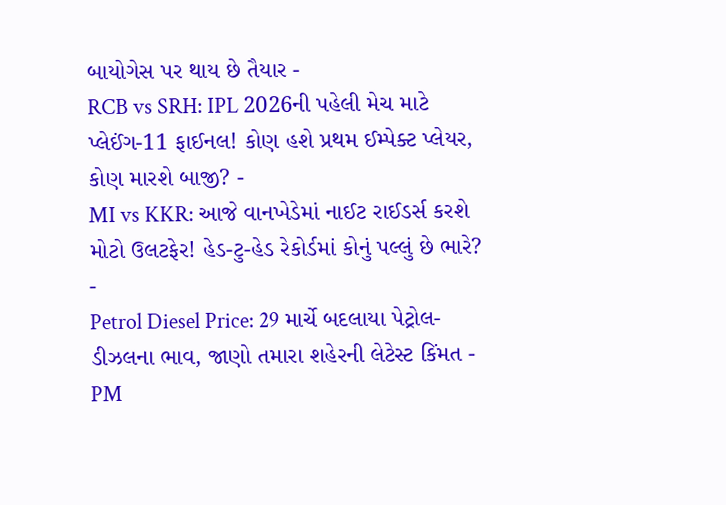બાયોગેસ પર થાય છે તૈયાર -
RCB vs SRH: IPL 2026ની પહેલી મેચ માટે પ્લેઈંગ-11 ફાઈનલ! કોણ હશે પ્રથમ ઈમ્પેક્ટ પ્લેયર, કોણ મારશે બાજી? -
MI vs KKR: આજે વાનખેડેમાં નાઈટ રાઈડર્સ કરશે મોટો ઉલટફેર! હેડ-ટુ-હેડ રેકોર્ડમાં કોનું પલ્લું છે ભારે? -
Petrol Diesel Price: 29 માર્ચે બદલાયા પેટ્રોલ-ડીઝલના ભાવ, જાણો તમારા શહેરની લેટેસ્ટ કિંમત -
PM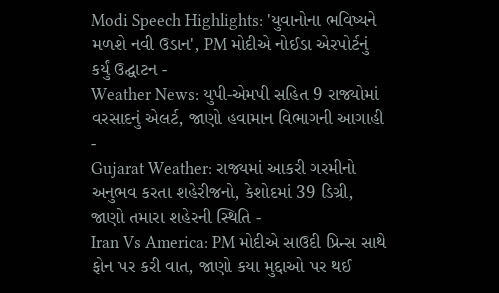Modi Speech Highlights: 'યુવાનોના ભવિષ્યને મળશે નવી ઉડાન', PM મોદીએ નોઈડા એરપોર્ટનું કર્યું ઉદ્ઘાટન -
Weather News: યુપી-એમપી સહિત 9 રાજ્યોમાં વરસાદનું એલર્ટ, જાણો હવામાન વિભાગની આગાહી -
Gujarat Weather: રાજ્યમાં આકરી ગરમીનો અનુભવ કરતા શહેરીજનો, કેશોદમાં 39 ડિગ્રી, જાણો તમારા શહેરની સ્થિતિ -
Iran Vs America: PM મોદીએ સાઉદી પ્રિન્સ સાથે ફોન પર કરી વાત, જાણો કયા મુદ્દાઓ પર થઈ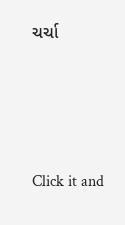ચર્ચા






Click it and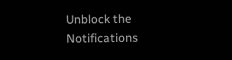Unblock the Notifications